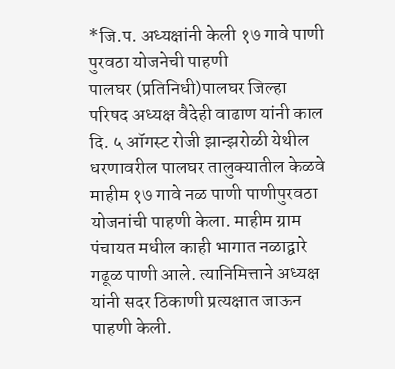*जि.प. अध्यक्षांनी केली १७ गावे पाणी पुरवठा योजनेची पाहणी
पालघर (प्रतिनिधी)पालघर जिल्हा परिषद अध्यक्ष वैदेही वाढाण यांनी काल दि. ५ ऑगस्ट रोजी झान्झरोळी येथील धरणावरील पालघर तालुक्यातील केळवे माहीम १७ गावे नळ पाणी पाणीपुरवठा योजनांची पाहणी केला. माहीम ग्राम पंचायत मधील काही भागात नळाद्वारे गढूळ पाणी आले. त्यानिमित्ताने अध्यक्ष यांनी सदर ठिकाणी प्रत्यक्षात जाऊन पाहणी केली.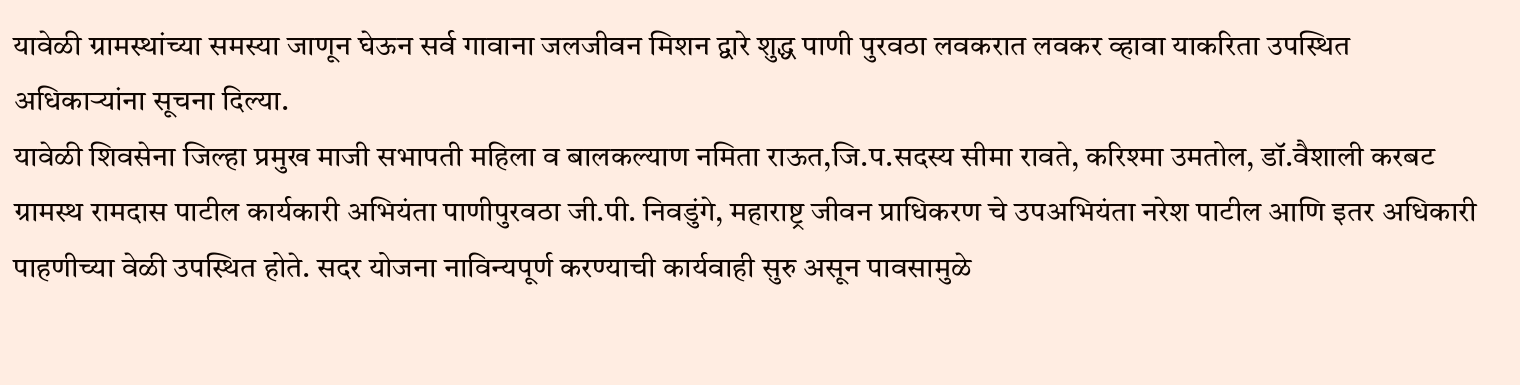यावेळी ग्रामस्थांच्या समस्या जाणून घेऊन सर्व गावाना जलजीवन मिशन द्वारे शुद्ध पाणी पुरवठा लवकरात लवकर व्हावा याकरिता उपस्थित अधिकाऱ्यांना सूचना दिल्या.
यावेळी शिवसेना जिल्हा प्रमुख माजी सभापती महिला व बालकल्याण नमिता राऊत,जि.प.सदस्य सीमा रावते, करिश्मा उमतोल, डॉ.वैशाली करबट ग्रामस्थ रामदास पाटील कार्यकारी अभियंता पाणीपुरवठा जी.पी. निवडुंगे, महाराष्ट्र जीवन प्राधिकरण चे उपअभियंता नरेश पाटील आणि इतर अधिकारी पाहणीच्या वेळी उपस्थित होते. सदर योजना नाविन्यपूर्ण करण्याची कार्यवाही सुरु असून पावसामुळे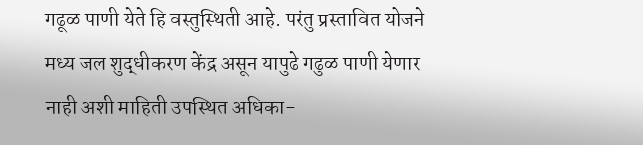गढूळ पाणी येते हि वस्तुस्थिती आहे. परंतु प्रस्तावित योजने मध्य जल शुद्धीकरण केंद्र असून यापुढे गढुळ पाणी येणार नाही अशी माहिती उपस्थित अधिका-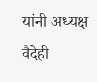यांनी अध्यक्ष वैदेही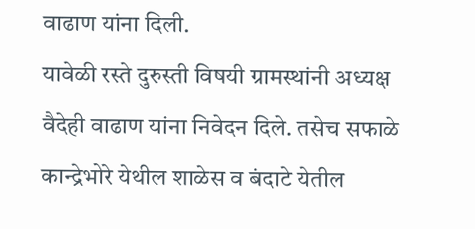वाढाण यांना दिली.
यावेळी रस्ते दुरुस्ती विषयी ग्रामस्थांनी अध्यक्ष वैदेही वाढाण यांना निवेदन दिले. तसेच सफाळे कान्द्रेभोरे येथील शाळेस व बंदाटे येतील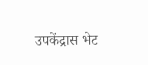उपकेंद्रास भेट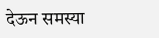देऊन समस्या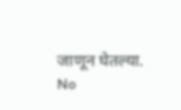जाणून घेतल्या.
No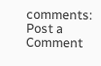comments:
Post a Comment